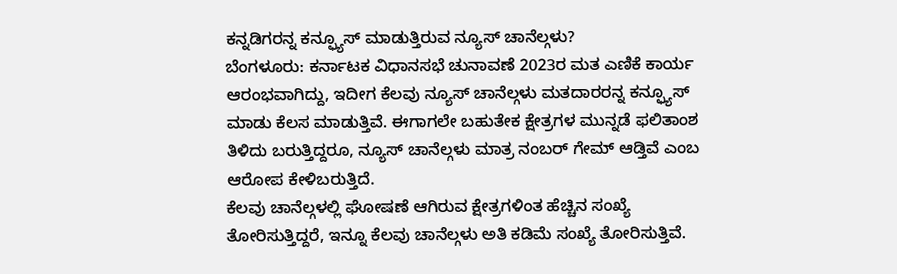ಕನ್ನಡಿಗರನ್ನ ಕನ್ಫ್ಯೂಸ್ ಮಾಡುತ್ತಿರುವ ನ್ಯೂಸ್ ಚಾನೆಲ್ಗಳು?
ಬೆಂಗಳೂರು: ಕರ್ನಾಟಕ ವಿಧಾನಸಭೆ ಚುನಾವಣೆ 2023ರ ಮತ ಎಣಿಕೆ ಕಾರ್ಯ ಆರಂಭವಾಗಿದ್ದು, ಇದೀಗ ಕೆಲವು ನ್ಯೂಸ್ ಚಾನೆಲ್ಗಳು ಮತದಾರರನ್ನ ಕನ್ಫ್ಯೂಸ್ ಮಾಡು ಕೆಲಸ ಮಾಡುತ್ತಿವೆ. ಈಗಾಗಲೇ ಬಹುತೇಕ ಕ್ಷೇತ್ರಗಳ ಮುನ್ನಡೆ ಫಲಿತಾಂಶ ತಿಳಿದು ಬರುತ್ತಿದ್ದರೂ, ನ್ಯೂಸ್ ಚಾನೆಲ್ಗಳು ಮಾತ್ರ ನಂಬರ್ ಗೇಮ್ ಆಡ್ತಿವೆ ಎಂಬ ಆರೋಪ ಕೇಳಿಬರುತ್ತಿದೆ.
ಕೆಲವು ಚಾನೆಲ್ಗಳಲ್ಲಿ ಘೋಷಣೆ ಆಗಿರುವ ಕ್ಷೇತ್ರಗಳಿಂತ ಹೆಚ್ಚಿನ ಸಂಖ್ಯೆ ತೋರಿಸುತ್ತಿದ್ದರೆ, ಇನ್ನೂ ಕೆಲವು ಚಾನೆಲ್ಗಳು ಅತಿ ಕಡಿಮೆ ಸಂಖ್ಯೆ ತೋರಿಸುತ್ತಿವೆ.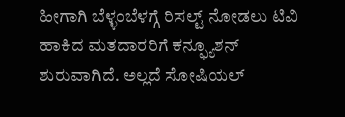ಹೀಗಾಗಿ ಬೆಳ್ಳಂಬೆಳಗ್ಗೆ ರಿಸಲ್ಟ್ ನೋಡಲು ಟಿವಿ ಹಾಕಿದ ಮತದಾರರಿಗೆ ಕನ್ಫ್ಯೂಶನ್ ಶುರುವಾಗಿದೆ. ಅಲ್ಲದೆ ಸೋಷಿಯಲ್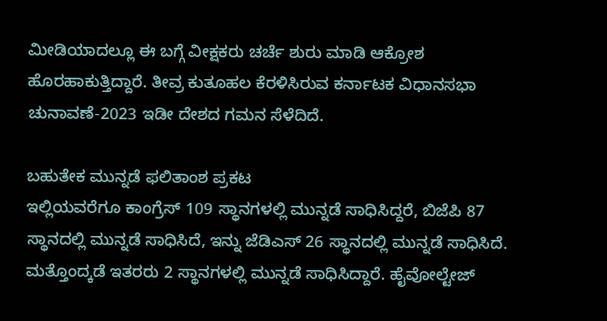ಮೀಡಿಯಾದಲ್ಲೂ ಈ ಬಗ್ಗೆ ವೀಕ್ಷಕರು ಚರ್ಚೆ ಶುರು ಮಾಡಿ ಆಕ್ರೋಶ ಹೊರಹಾಕುತ್ತಿದ್ದಾರೆ. ತೀವ್ರ ಕುತೂಹಲ ಕೆರಳಿಸಿರುವ ಕರ್ನಾಟಕ ವಿಧಾನಸಭಾ ಚುನಾವಣೆ-2023 ಇಡೀ ದೇಶದ ಗಮನ ಸೆಳೆದಿದೆ.

ಬಹುತೇಕ ಮುನ್ನಡೆ ಫಲಿತಾಂಶ ಪ್ರಕಟ
ಇಲ್ಲಿಯವರೆಗೂ ಕಾಂಗ್ರೆಸ್ 109 ಸ್ಥಾನಗಳಲ್ಲಿ ಮುನ್ನಡೆ ಸಾಧಿಸಿದ್ದರೆ, ಬಿಜೆಪಿ 87 ಸ್ಥಾನದಲ್ಲಿ ಮುನ್ನಡೆ ಸಾಧಿಸಿದೆ, ಇನ್ನು ಜೆಡಿಎಸ್ 26 ಸ್ಥಾನದಲ್ಲಿ ಮುನ್ನಡೆ ಸಾಧಿಸಿದೆ. ಮತ್ತೊಂದ್ಕಡೆ ಇತರರು 2 ಸ್ಥಾನಗಳಲ್ಲಿ ಮುನ್ನಡೆ ಸಾಧಿಸಿದ್ದಾರೆ. ಹೈವೋಲ್ಟೇಜ್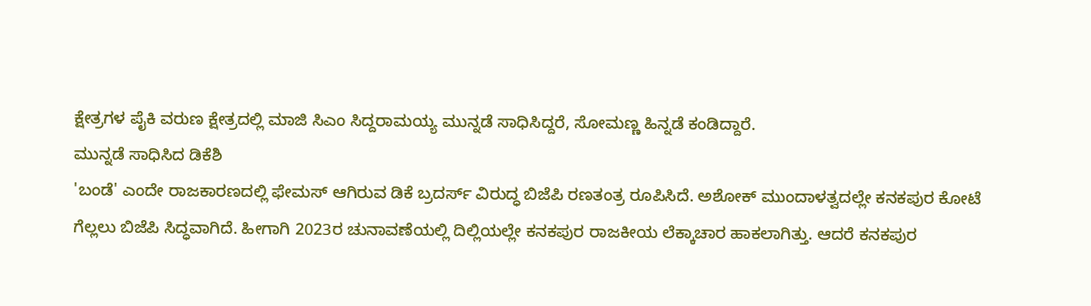ಕ್ಷೇತ್ರಗಳ ಪೈಕಿ ವರುಣ ಕ್ಷೇತ್ರದಲ್ಲಿ ಮಾಜಿ ಸಿಎಂ ಸಿದ್ದರಾಮಯ್ಯ ಮುನ್ನಡೆ ಸಾಧಿಸಿದ್ದರೆ, ಸೋಮಣ್ಣ ಹಿನ್ನಡೆ ಕಂಡಿದ್ದಾರೆ.
ಮುನ್ನಡೆ ಸಾಧಿಸಿದ ಡಿಕೆಶಿ
'ಬಂಡೆ' ಎಂದೇ ರಾಜಕಾರಣದಲ್ಲಿ ಫೇಮಸ್ ಆಗಿರುವ ಡಿಕೆ ಬ್ರದರ್ಸ್ ವಿರುದ್ಧ ಬಿಜೆಪಿ ರಣತಂತ್ರ ರೂಪಿಸಿದೆ. ಅಶೋಕ್ ಮುಂದಾಳತ್ವದಲ್ಲೇ ಕನಕಪುರ ಕೋಟೆ ಗೆಲ್ಲಲು ಬಿಜೆಪಿ ಸಿದ್ಧವಾಗಿದೆ. ಹೀಗಾಗಿ 2023ರ ಚುನಾವಣೆಯಲ್ಲಿ ದಿಲ್ಲಿಯಲ್ಲೇ ಕನಕಪುರ ರಾಜಕೀಯ ಲೆಕ್ಕಾಚಾರ ಹಾಕಲಾಗಿತ್ತು. ಆದರೆ ಕನಕಪುರ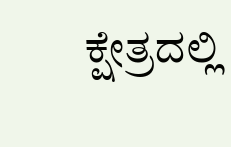ಕ್ಷೇತ್ರದಲ್ಲಿ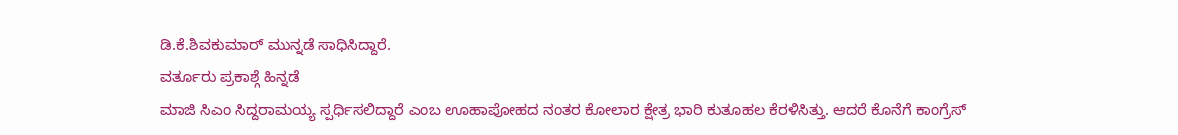ಡಿ.ಕೆ.ಶಿವಕುಮಾರ್ ಮುನ್ನಡೆ ಸಾಧಿಸಿದ್ದಾರೆ.
ವರ್ತೂರು ಪ್ರಕಾಶ್ಗೆ ಹಿನ್ನಡೆ
ಮಾಜಿ ಸಿಎಂ ಸಿದ್ದರಾಮಯ್ಯ ಸ್ಪರ್ಧಿಸಲಿದ್ದಾರೆ ಎಂಬ ಊಹಾಪೋಹದ ನಂತರ ಕೋಲಾರ ಕ್ಷೇತ್ರ ಭಾರಿ ಕುತೂಹಲ ಕೆರಳಿಸಿತ್ತು. ಆದರೆ ಕೊನೆಗೆ ಕಾಂಗ್ರೆಸ್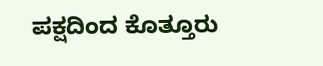ಪಕ್ಷದಿಂದ ಕೊತ್ತೂರು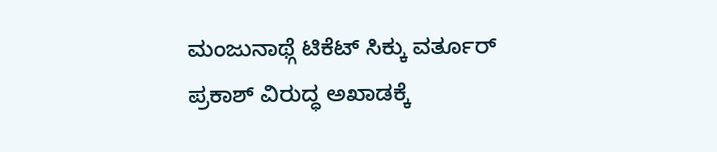ಮಂಜುನಾಥ್ಗೆ ಟಿಕೆಟ್ ಸಿಕ್ಕು ವರ್ತೂರ್ ಪ್ರಕಾಶ್ ವಿರುದ್ಧ ಅಖಾಡಕ್ಕೆ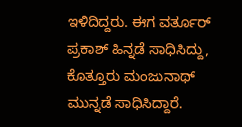ಇಳಿದಿದ್ದರು. ಈಗ ವರ್ತೂರ್ ಪ್ರಕಾಶ್ ಹಿನ್ನಡೆ ಸಾಧಿಸಿದ್ದು, ಕೊತ್ತೂರು ಮಂಜುನಾಥ್ ಮುನ್ನಡೆ ಸಾಧಿಸಿದ್ದಾರೆ.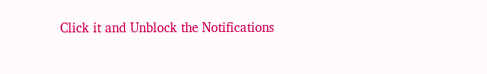Click it and Unblock the Notifications